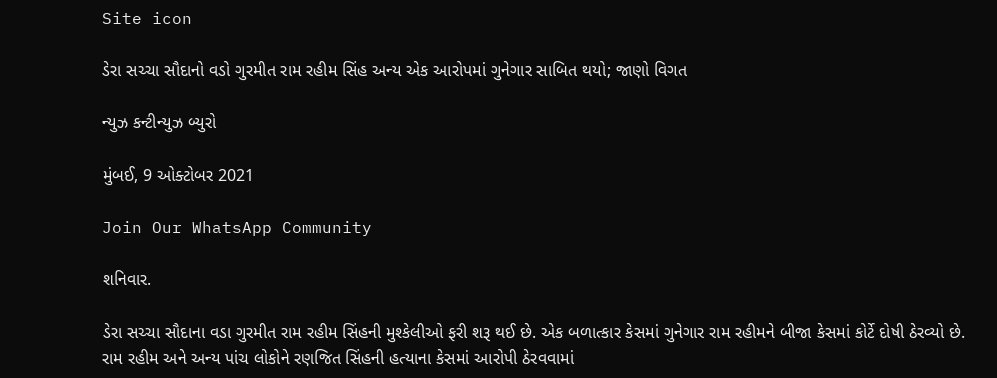Site icon

ડેરા સચ્ચા સૌદાનો વડો ગુરમીત રામ રહીમ સિંહ અન્ય એક આરોપમાં ગુનેગાર સાબિત થયો; જાણો વિગત

ન્યુઝ કન્ટીન્યુઝ બ્યુરો

મુંબઈ, 9 ઓક્ટોબર 2021

Join Our WhatsApp Community

શનિવાર.

ડેરા સચ્ચા સૌદાના વડા ગુરમીત રામ રહીમ સિંહની મુશ્કેલીઓ ફરી શરૂ થઈ છે. એક બળાત્કાર કેસમાં ગુનેગાર રામ રહીમને બીજા કેસમાં કોર્ટે દોષી ઠેરવ્યો છે.  રામ રહીમ અને અન્ય પાંચ લોકોને રણજિત સિંહની હત્યાના કેસમાં આરોપી ઠેરવવામાં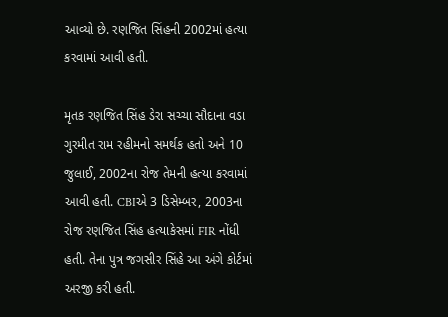આવ્યો છે. રણજિત સિંહની 2002માં હત્યા કરવામાં આવી હતી.

મૃતક રણજિત સિંહ ડેરા સચ્ચા સૌદાના વડા ગુરમીત રામ રહીમનો સમર્થક હતો અને 10 જુલાઈ, 2002ના રોજ તેમની હત્યા કરવામાં આવી હતી. CBIએ 3 ડિસેમ્બર, 2003ના રોજ રણજિત સિંહ હત્યાકેસમાં FIR નોંધી હતી. તેના પુત્ર જગસીર સિંહે આ અંગે કોર્ટમાં અરજી કરી હતી.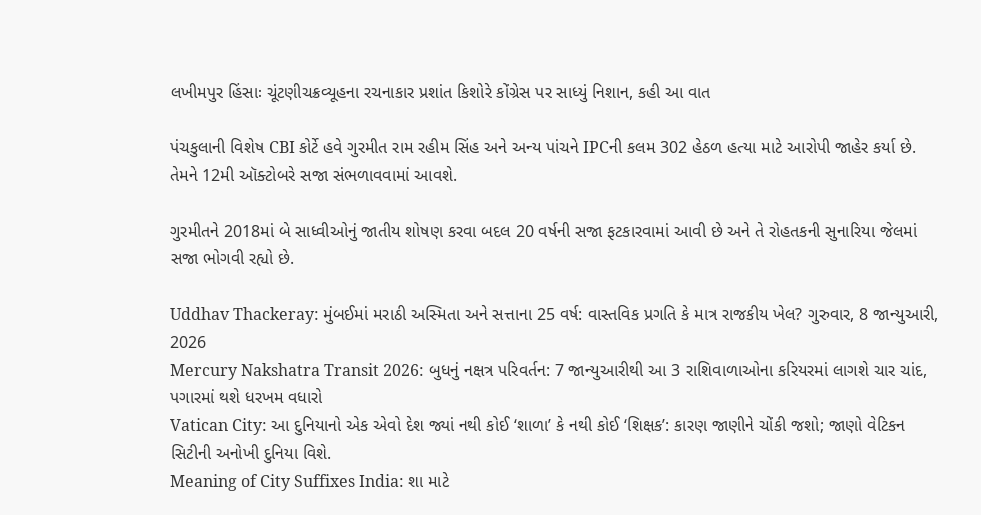લખીમપુર હિંસાઃ ચૂંટણીચક્રવ્યૂહના રચનાકાર પ્રશાંત કિશોરે કોંગ્રેસ પર સાધ્યું નિશાન, કહી આ વાત

પંચકુલાની વિશેષ CBI કોર્ટે હવે ગુરમીત રામ રહીમ સિંહ અને અન્ય પાંચને IPCની કલમ 302 હેઠળ હત્યા માટે આરોપી જાહેર કર્યા છે. તેમને 12મી ઑક્ટોબરે સજા સંભળાવવામાં આવશે.

ગુરમીતને 2018માં બે સાધ્વીઓનું જાતીય શોષણ કરવા બદલ 20 વર્ષની સજા ફટકારવામાં આવી છે અને તે રોહતકની સુનારિયા જેલમાં સજા ભોગવી રહ્યો છે.

Uddhav Thackeray: મુંબઈમાં મરાઠી અસ્મિતા અને સત્તાના 25 વર્ષ: વાસ્તવિક પ્રગતિ કે માત્ર રાજકીય ખેલ? ગુરુવાર, 8 જાન્યુઆરી, 2026
Mercury Nakshatra Transit 2026: બુધનું નક્ષત્ર પરિવર્તન: 7 જાન્યુઆરીથી આ 3 રાશિવાળાઓના કરિયરમાં લાગશે ચાર ચાંદ, પગારમાં થશે ધરખમ વધારો
Vatican City: આ દુનિયાનો એક એવો દેશ જ્યાં નથી કોઈ ‘શાળા’ કે નથી કોઈ ‘શિક્ષક’: કારણ જાણીને ચોંકી જશો; જાણો વેટિકન સિટીની અનોખી દુનિયા વિશે.
Meaning of City Suffixes India: શા માટે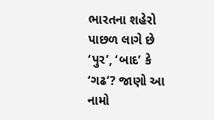ભારતના શહેરો પાછળ લાગે છે ‘પુર’, ‘બાદ’ કે ‘ગઢ’? જાણો આ નામો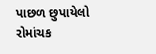પાછળ છુપાયેલો રોમાંચક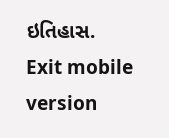ઇતિહાસ.
Exit mobile version